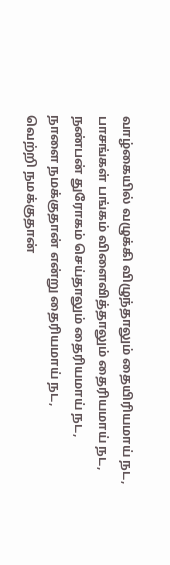வாழ்கையில் வழுக்கி விழுந்தாலும் தையிரியமாய் நட,
பாசங்கள் பங்கம் விளைவித்தாலும் தைரியமாய் நட,
நண்பன் துரோகம் செய்தாலும் தைரியமாய் நட,
நாளை நமக்குதான் என்று தைரியமாய் நட,
வெற்றி நமக்குதான்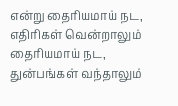என்று தைரியமாய் நட,
எதிரிகள் வென்றாலும் தைரியமாய் நட,
துன்பங்கள் வந்தாலும்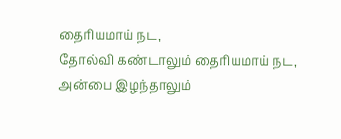தைரியமாய் நட,
தோல்வி கண்டாலும் தைரியமாய் நட,
அன்பை இழந்தாலும்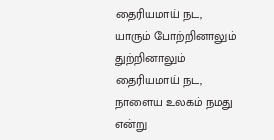தைரியமாய் நட,
யாரும் போற்றினாலும் துற்றினாலும் தைரியமாய் நட,
நாளைய உலகம் நமது என்று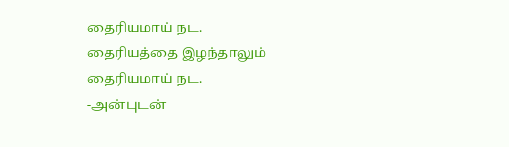தைரியமாய் நட.
தைரியத்தை இழந்தாலும் தைரியமாய் நட.
-அன்புடன்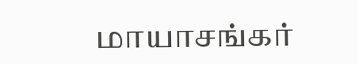மாயாசங்கர்